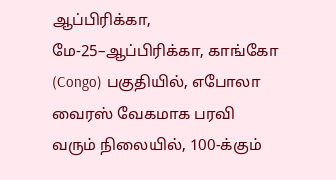ஆப்பிரிக்கா, மே-25–ஆப்பிரிக்கா, காங்கோ (Congo) பகுதியில், எபோலா வைரஸ் வேகமாக பரவி வரும் நிலையில், 100-க்கும்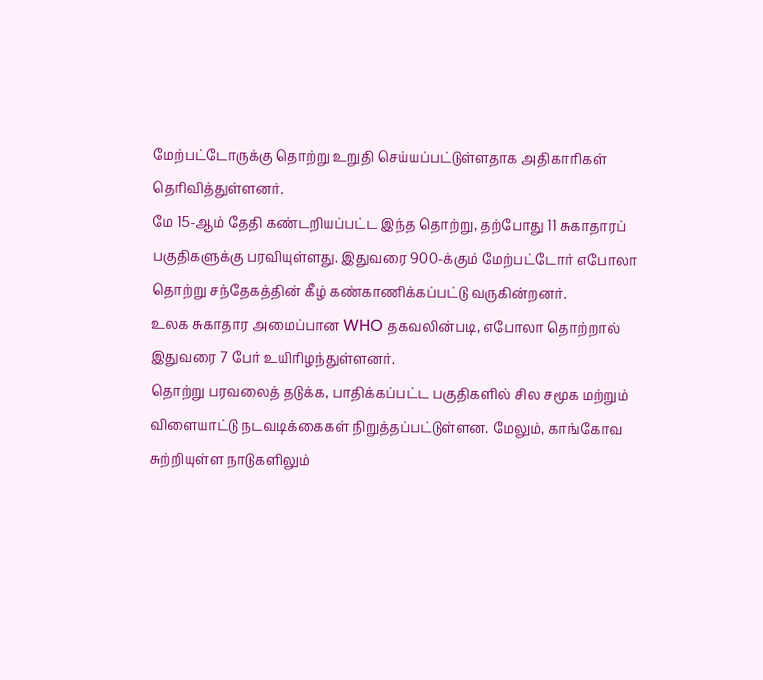மேற்பட்டோருக்கு தொற்று உறுதி செய்யப்பட்டுள்ளதாக அதிகாரிகள் தெரிவித்துள்ளனர்.
மே 15-ஆம் தேதி கண்டறியப்பட்ட இந்த தொற்று, தற்போது 11 சுகாதாரப் பகுதிகளுக்கு பரவியுள்ளது. இதுவரை 900-க்கும் மேற்பட்டோர் எபோலா தொற்று சந்தேகத்தின் கீழ் கண்காணிக்கப்பட்டு வருகின்றனர்.
உலக சுகாதார அமைப்பான WHO தகவலின்படி, எபோலா தொற்றால் இதுவரை 7 பேர் உயிரிழந்துள்ளனர்.
தொற்று பரவலைத் தடுக்க, பாதிக்கப்பட்ட பகுதிகளில் சில சமூக மற்றும் விளையாட்டு நடவடிக்கைகள் நிறுத்தப்பட்டுள்ளன. மேலும், காங்கோவ சுற்றியுள்ள நாடுகளிலும்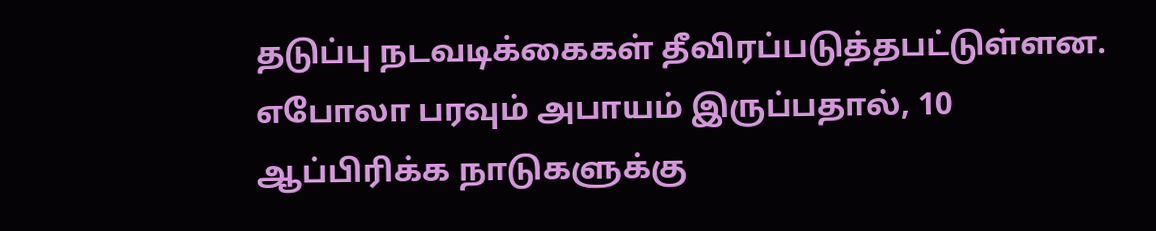தடுப்பு நடவடிக்கைகள் தீவிரப்படுத்தபட்டுள்ளன.
எபோலா பரவும் அபாயம் இருப்பதால், 10 ஆப்பிரிக்க நாடுகளுக்கு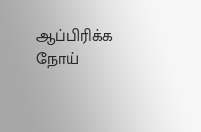ஆப்பிரிக்க நோய்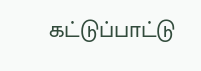கட்டுப்பாட்டு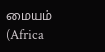மையம் (Africa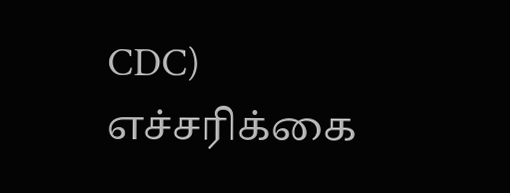CDC) எச்சரிக்கை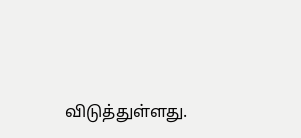விடுத்துள்ளது.